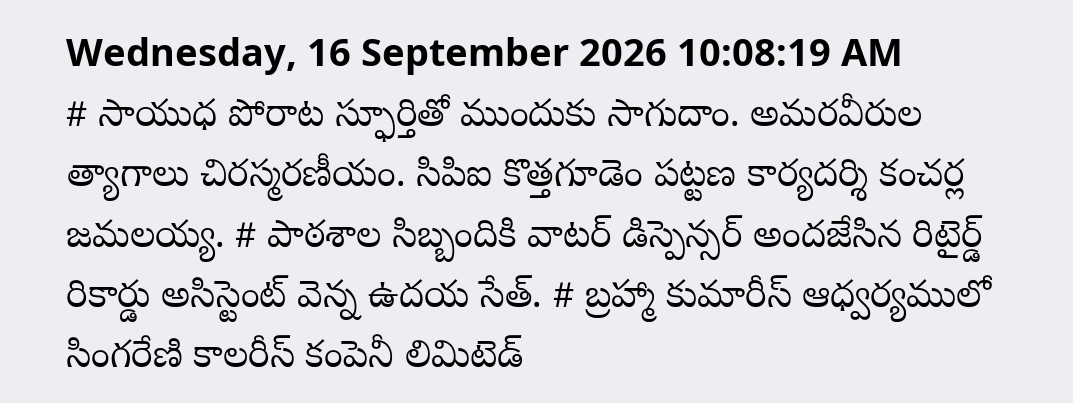Wednesday, 16 September 2026 10:08:19 AM
# సాయుధ పోరాట స్ఫూర్తితో ముందుకు సాగుదాం. అమరవీరుల త్యాగాలు చిరస్మరణీయం. సిపిఐ కొత్తగూడెం పట్టణ కార్యదర్శి కంచర్ల జమలయ్య. # పాఠశాల సిబ్బందికి వాటర్ డిస్పెన్సర్ అందజేసిన రిటైర్డ్ రికార్డు అసిస్టెంట్ వెన్న ఉదయ సేత్. # బ్రహ్మా కుమారీస్ ఆధ్వర్యములో సింగరేణి కాలరీస్ కంపెనీ లిమిటెడ్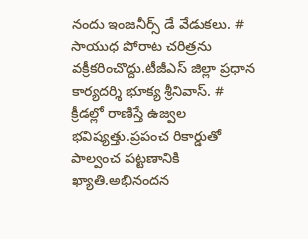నందు ఇంజనీర్స్ డే వేడుకలు. # సాయుధ పోరాట చరిత్రను వక్రీకరించొద్దు.టీజీఎస్ జిల్లా ప్రధాన కార్యదర్శి భూక్య శ్రీనివాస్. # క్రీడల్లో రాణిస్తే ఉజ్వల భవిష్యత్తు.ప్రపంచ రికార్డుతో పాల్వంచ పట్టణానికి ఖ్యాతి.అభినందన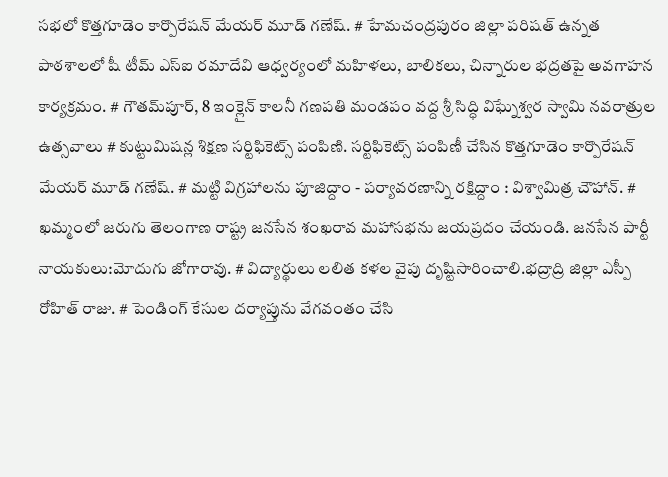సభలో కొత్తగూడెం కార్పొరేషన్ మేయర్ మూడ్ గణేష్. # హేమచంద్రపురం జిల్లా పరిషత్ ఉన్నత పాఠశాలలో షీ టీమ్‌ ఎస్‌ఐ రమాదేవి ఆధ్వర్యంలో మహిళలు, బాలికలు, చిన్నారుల భద్రతపై అవగాహన కార్యక్రమం. # గౌతమ్‌పూర్, 8 ఇంక్లైన్ కాలనీ గణపతి మండపం వద్ద శ్రీ సిద్ధి విఘ్నేశ్వర స్వామి నవరాత్రుల ఉత్సవాలు # కుట్టుమిషన్ల శిక్షణ సర్టిఫికెట్స్ పంపిణి. సర్టిఫికెట్స్ పంపిణీ చేసిన కొత్తగూడెం కార్పొరేషన్ మేయర్ మూడ్ గణేష్. # మట్టి విగ్రహాలను పూజిద్దాం - పర్యావరణాన్ని రక్షిద్దాం : విశ్వామిత్ర చౌహాన్. # ఖమ్మంలో జరుగు తెలంగాణ రాష్ట్ర జనసేన శంఖరావ మహాసభను జయప్రదం చేయండి. జనసేన పార్టీ నాయకులు:మోదుగు జోగారావు. # విద్యార్థులు లలిత కళల వైపు దృష్టిసారించాలి.భద్రాద్రి జిల్లా ఎస్పీ రోహిత్ రాజు. # పెండింగ్ కేసుల దర్యాప్తును వేగవంతం చేసి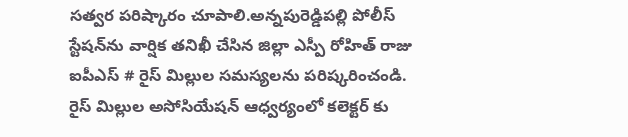సత్వర పరిష్కారం చూపాలి.అన్నపురెడ్డిపల్లి పోలీస్ స్టేషన్‌ను వార్షిక తనిఖీ చేసిన జిల్లా ఎస్పీ రోహిత్ రాజు ఐపీఎస్ # రైస్ మిల్లుల సమస్యలను పరిష్కరించండి. రైస్ మిల్లుల అసోసియేషన్ ఆధ్వర్యంలో కలెక్టర్ కు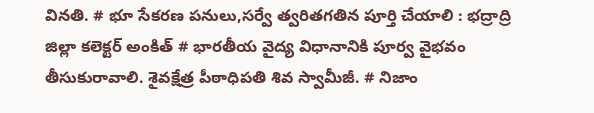వినతి. # భూ సేకరణ పనులు,సర్వే త్వరితగతిన పూర్తి చేయాలి : భద్రాద్రి జిల్లా కలెక్టర్ అంకిత్ # భారతీయ వైద్య విధానానికి పూర్వ వైభవం తీసుకురావాలి. శైవక్షేత్ర పీఠాధిపతి శివ స్వామీజీ. # నిజాం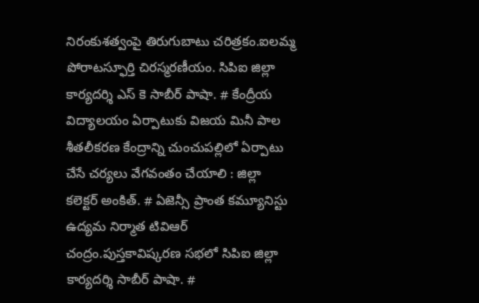నిరంకుశత్వంపై తిరుగుబాటు చరిత్రకం.ఐలమ్మ పోరాటస్ఫూర్తి చిరస్మరణీయం. సిపిఐ జిల్లా కార్యదర్శి ఎస్ కె సాబీర్ పాషా. # కేంద్రీయ విద్యాలయం ఏర్పాటుకు విజయ మినీ పాల శీతలీకరణ కేంద్రాన్ని చుంచుపల్లిలో ఏర్పాటు చేసే చర్యలు వేగవంతం చేయాలి : జిల్లా కలెక్టర్ అంకిత్. # ఏజెన్సీ ప్రాంత కమ్యూనిస్టు ఉద్యమ నిర్మాత టివిఆర్ చంద్రం.పుస్తకావిష్కరణ సభలో సిపిఐ జిల్లా కార్యదర్శి సాబీర్ పాషా. #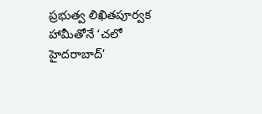ప్రభుత్వ లిఖితపూర్వక హామీతోనే ‘చలో హైదరాబాద్’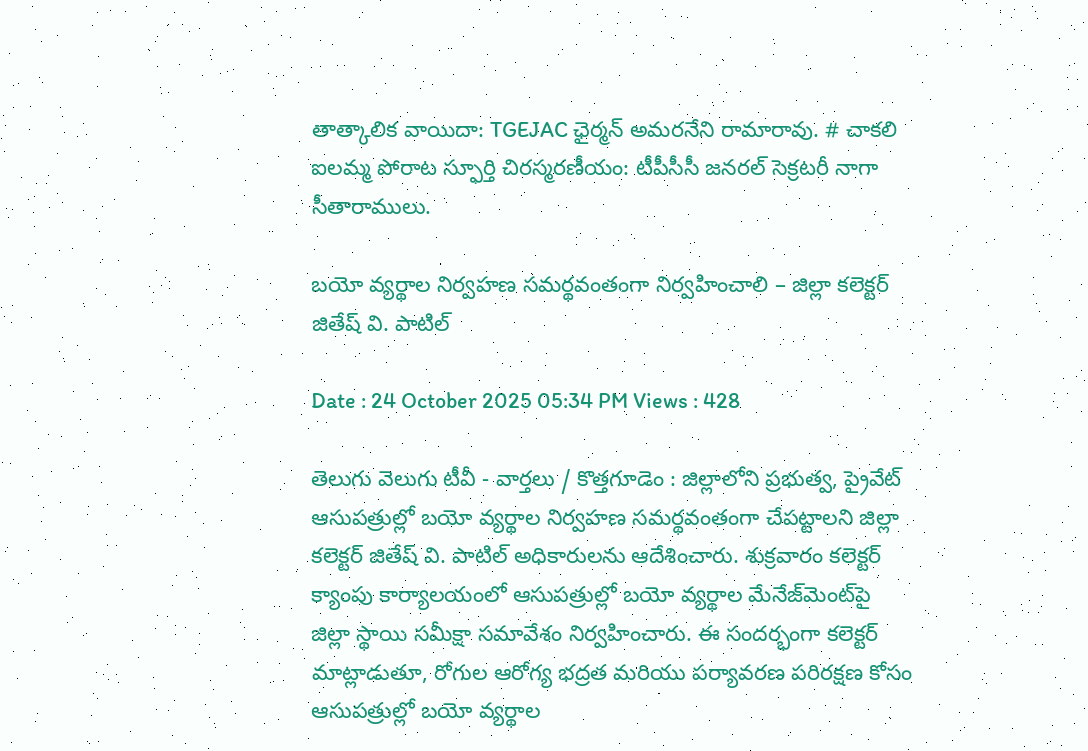తాత్కాలిక వాయిదా: TGEJAC ఛైర్మన్ అమరనేని రామారావు. # చాకలి ఐలమ్మ పోరాట స్ఫూర్తి చిరస్మరణీయం: టీపీసీసీ జనరల్ సెక్రటరీ నాగా సీతారాములు.

బయో వ్యర్థాల నిర్వహణ సమర్థవంతంగా నిర్వహించాలి – జిల్లా కలెక్టర్ జితేష్ వి. పాటిల్

Date : 24 October 2025 05:34 PM Views : 428

తెలుగు వెలుగు టీవీ - వార్తలు / కొత్తగూడెం : జిల్లాలోని ప్రభుత్వ, ప్రైవేట్ ఆసుపత్రుల్లో బయో వ్యర్థాల నిర్వహణ సమర్థవంతంగా చేపట్టాలని జిల్లా కలెక్టర్ జితేష్ వి. పాటిల్ అధికారులను ఆదేశించారు. శుక్రవారం కలెక్టర్ క్యాంపు కార్యాలయంలో ఆసుపత్రుల్లో బయో వ్యర్థాల మేనేజ్‌మెంట్‌పై జిల్లా స్థాయి సమీక్షా సమావేశం నిర్వహించారు. ఈ సందర్భంగా కలెక్టర్ మాట్లాడుతూ, రోగుల ఆరోగ్య భద్రత మరియు పర్యావరణ పరిరక్షణ కోసం ఆసుపత్రుల్లో బయో వ్యర్థాల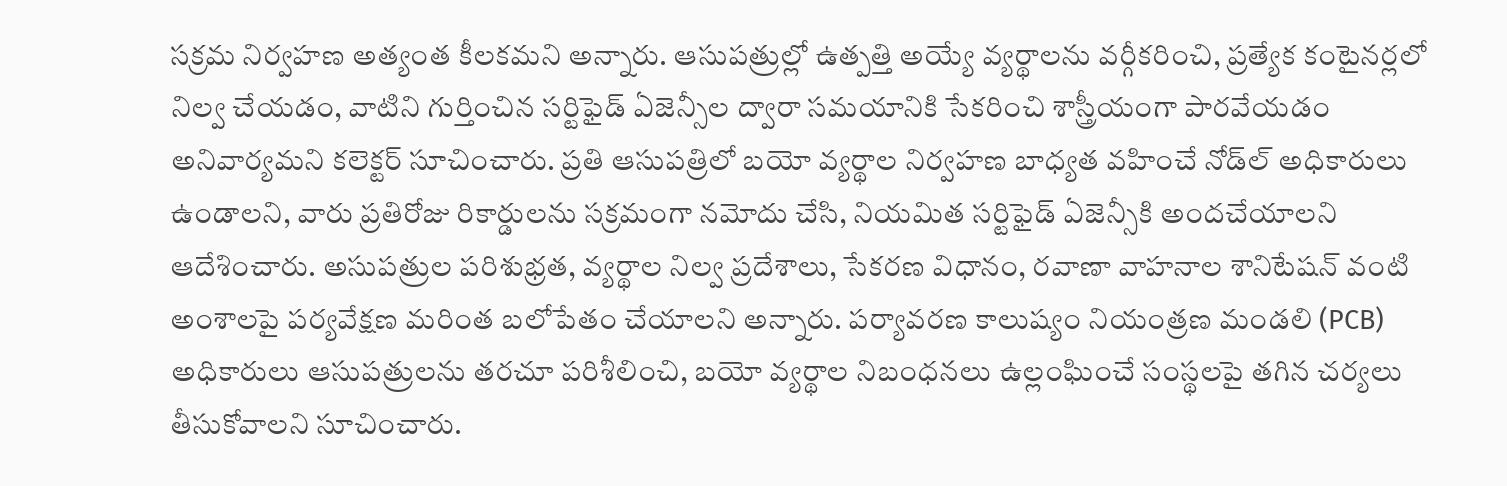సక్రమ నిర్వహణ అత్యంత కీలకమని అన్నారు. ఆసుపత్రుల్లో ఉత్పత్తి అయ్యే వ్యర్థాలను వర్గీకరించి, ప్రత్యేక కంటైనర్లలో నిల్వ చేయడం, వాటిని గుర్తించిన సర్టిఫైడ్ ఏజెన్సీల ద్వారా సమయానికి సేకరించి శాస్త్రీయంగా పారవేయడం అనివార్యమని కలెక్టర్ సూచించారు. ప్రతి ఆసుపత్రిలో బయో వ్యర్థాల నిర్వహణ బాధ్యత వహించే నోడ్‌ల్ అధికారులు ఉండాలని, వారు ప్రతిరోజు రికార్డులను సక్రమంగా నమోదు చేసి, నియమిత సర్టిఫైడ్ ఏజెన్సీకి అందచేయాలని ఆదేశించారు. అసుపత్రుల పరిశుభ్రత, వ్యర్థాల నిల్వ ప్రదేశాలు, సేకరణ విధానం, రవాణా వాహనాల శానిటేషన్ వంటి అంశాలపై పర్యవేక్షణ మరింత బలోపేతం చేయాలని అన్నారు. పర్యావరణ కాలుష్యం నియంత్రణ మండలి (PCB) అధికారులు ఆసుపత్రులను తరచూ పరిశీలించి, బయో వ్యర్థాల నిబంధనలు ఉల్లంఘించే సంస్థలపై తగిన చర్యలు తీసుకోవాలని సూచించారు.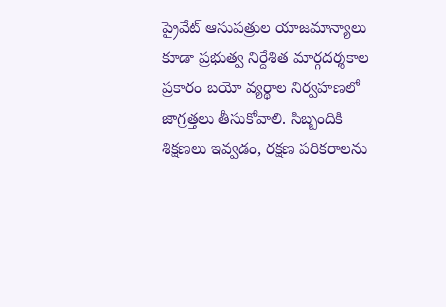ప్రైవేట్ ఆసుపత్రుల యాజమాన్యాలు కూడా ప్రభుత్వ నిర్దేశిత మార్గదర్శకాల ప్రకారం బయో వ్యర్థాల నిర్వహణలో జాగ్రత్తలు తీసుకోవాలి. సిబ్బందికి శిక్షణలు ఇవ్వడం, రక్షణ పరికరాలను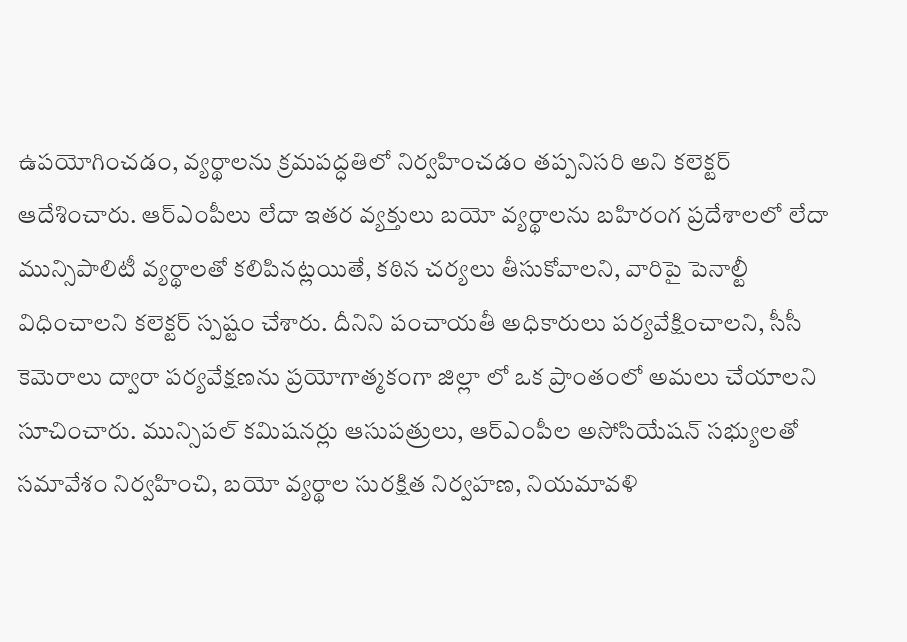ఉపయోగించడం, వ్యర్థాలను క్రమపద్ధతిలో నిర్వహించడం తప్పనిసరి అని కలెక్టర్ ఆదేశించారు. ఆర్ఎంపీలు లేదా ఇతర వ్యక్తులు బయో వ్యర్థాలను బహిరంగ ప్రదేశాలలో లేదా మున్సిపాలిటీ వ్యర్థాలతో కలిపినట్లయితే, కఠిన చర్యలు తీసుకోవాలని, వారిపై పెనాల్టీ విధించాలని కలెక్టర్ స్పష్టం చేశారు. దీనిని పంచాయతీ అధికారులు పర్యవేక్షించాలని, సీసీ కెమెరాలు ద్వారా పర్యవేక్షణను ప్రయోగాత్మకంగా జిల్లా లో ఒక ప్రాంతంలో అమలు చేయాలని సూచించారు. మున్సిపల్ కమిషనర్లు ఆసుపత్రులు, ఆర్ఎంపీల అసోసియేషన్ సభ్యులతో సమావేశం నిర్వహించి, బయో వ్యర్థాల సురక్షిత నిర్వహణ, నియమావళి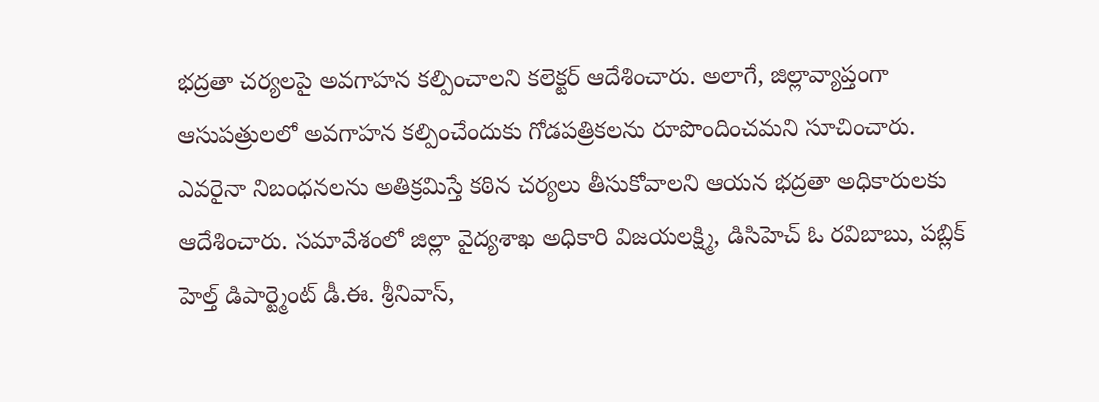భద్రతా చర్యలపై అవగాహన కల్పించాలని కలెక్టర్ ఆదేశించారు. అలాగే, జిల్లావ్యాప్తంగా ఆసుపత్రులలో అవగాహన కల్పించేందుకు గోడపత్రికలను రూపొందించమని సూచించారు. ఎవరైనా నిబంధనలను అతిక్రమిస్తే కఠిన చర్యలు తీసుకోవాలని ఆయన భద్రతా అధికారులకు ఆదేశించారు. సమావేశంలో జిల్లా వైద్యశాఖ అధికారి విజయలక్ష్మి, డిసిహెచ్ ఓ రవిబాబు, పబ్లిక్ హెల్త్ డిపార్ట్మెంట్ డీ.ఈ. శ్రీనివాస్,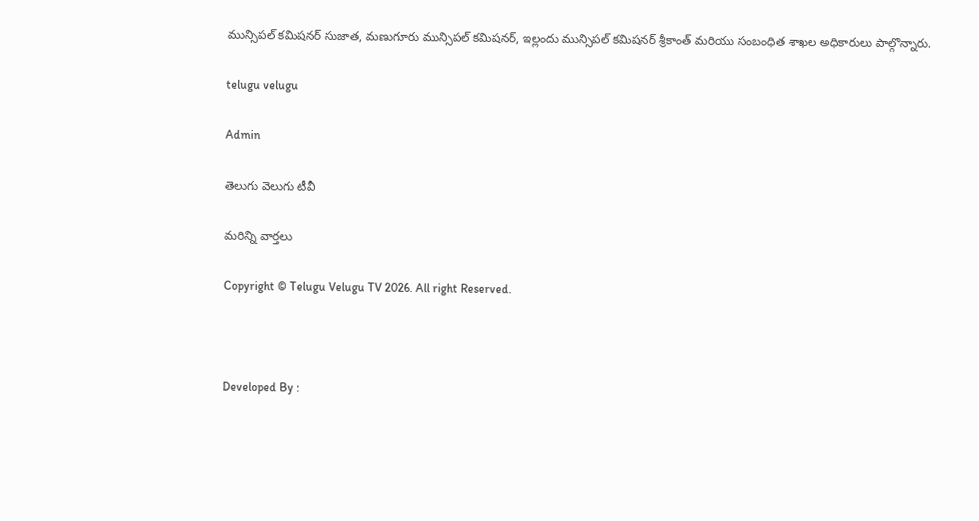మున్సిపల్ కమిషనర్ సుజాత, మణుగూరు మున్సిపల్ కమిషనర్, ఇల్లందు మున్సిపల్ కమిషనర్ శ్రీకాంత్ మరియు సంబంధిత శాఖల అధికారులు పాల్గొన్నారు.

telugu velugu

Admin

తెలుగు వెలుగు టీవీ

మరిన్ని వార్తలు

Copyright © Telugu Velugu TV 2026. All right Reserved.



Developed By :